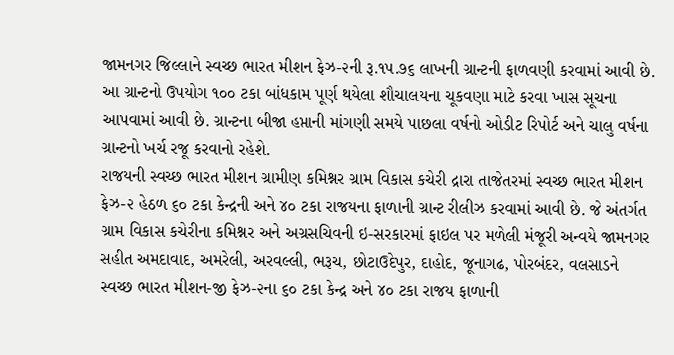જામનગર જિલ્લાને સ્વચ્છ ભારત મીશન ફેઝ-૨ની રૂ.૧૫.૭૬ લાખની ગ્રાન્ટની ફાળવણી કરવામાં આવી છે. આ ગ્રાન્ટનો ઉપયોગ ૧૦૦ ટકા બાંધકામ પૂર્ણ થયેલા શૌચાલયના ચૂકવણા માટે કરવા ખાસ સૂચના આપવામાં આવી છે. ગ્રાન્ટના બીજા હપ્તાની માંગણી સમયે પાછલા વર્ષનો ઓડીટ રિપોર્ટ અને ચાલુ વર્ષના ગ્રાન્ટનો ખર્ચ રજૂ કરવાનો રહેશે.
રાજયની સ્વચ્છ ભારત મીશન ગ્રામીણ કમિશ્નર ગ્રામ વિકાસ કચેરી દ્રારા તાજેતરમાં સ્વચ્છ ભારત મીશન ફેઝ-૨ હેઠળ ૬૦ ટકા કેન્દ્રની અને ૪૦ ટકા રાજયના ફાળાની ગ્રાન્ટ રીલીઝ કરવામાં આવી છે. જે અંતર્ગત ગ્રામ વિકાસ કચેરીના કમિશ્નર અને અગ્રસચિવની ઇ-સરકારમાં ફાઇલ પર મળેલી મંજૂરી અન્વયે જામનગર સહીત અમદાવાદ, અમરેલી, અરવલ્લી, ભરૂચ, છોટાઉદેપુર, દાહોદ, જૂનાગઢ, પોરબંદર, વલસાડને સ્વચ્છ ભારત મીશન-જી ફેઝ-૨ના ૬૦ ટકા કેન્દ્ર અને ૪૦ ટકા રાજય ફાળાની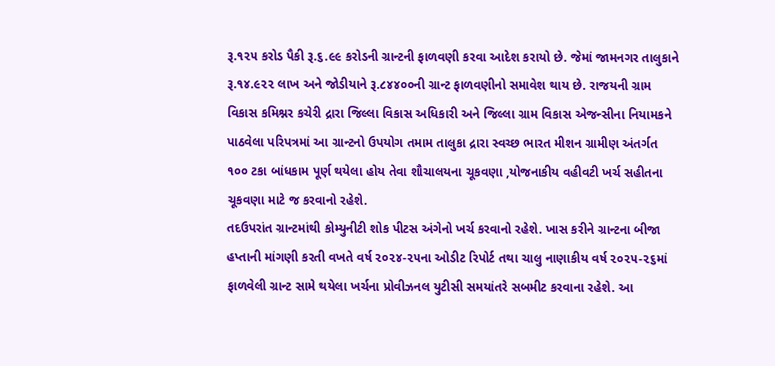રૂ.૧૨૫ કરોડ પૈકી રૂ.૬.૯૯ કરોડની ગ્રાન્ટની ફાળવણી કરવા આદેશ કરાયો છે. જેમાં જામનગર તાલુકાને રૂ.૧૪.૯૨૨ લાખ અને જોડીયાને રૂ.૮૪૪૦૦ની ગ્રાન્ટ ફાળવણીનો સમાવેશ થાય છે. રાજયની ગ્રામ વિકાસ કમિશ્નર કચેરી દ્રારા જિલ્લા વિકાસ અધિકારી અને જિલ્લા ગ્રામ વિકાસ એજન્સીના નિયામકને પાઠવેલા પરિપત્રમાં આ ગ્રાન્ટનો ઉપયોગ તમામ તાલુકા દ્રારા સ્વચ્છ ભારત મીશન ગ્રામીણ અંતર્ગત ૧૦૦ ટકા બાંધકામ પૂર્ણ થયેલા હોય તેવા શૌચાલયના ચૂકવણા ,યોજનાકીય વહીવટી ખર્ચ સહીતના ચૂકવણા માટે જ કરવાનો રહેશે.
તદઉપરાંત ગ્રાન્ટમાંથી કોમ્યુનીટી શોક પીટસ અંગેનો ખર્ચ કરવાનો રહેશે. ખાસ કરીને ગ્રાન્ટના બીજા હપ્તાની માંગણી કરતી વખતે વર્ષ ૨૦૨૪-૨૫ના ઓડીટ રિપોર્ટ તથા ચાલુ નાણાકીય વર્ષ ૨૦૨૫-૨૬માં ફાળવેલી ગ્રાન્ટ સામે થયેલા ખર્ચના પ્રોવીઝનલ યુટીસી સમયાંતરે સબમીટ કરવાના રહેશે. આ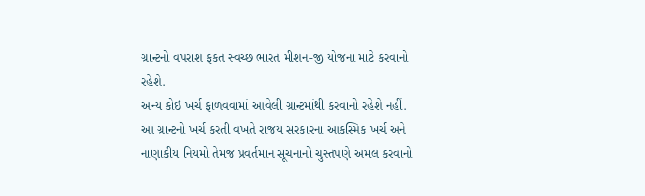ગ્રાન્ટનો વપરાશ ફકત સ્વચ્છ ભારત મીશન-જી યોજના માટે કરવાનો રહેશે.
અન્ય કોઇ ખર્ચ ફાળવવામાં આવેલી ગ્રાન્ટમાંથી કરવાનો રહેશે નહીં. આ ગ્રાન્ટનો ખર્ચ કરતી વખતે રાજય સરકારના આકસ્મિક ખર્ચ અને નાણાકીય નિયમો તેમજ પ્રવર્તમાન સૂચનાનો ચુસ્તપણે અમલ કરવાનો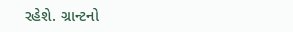રહેશે. ગ્રાન્ટનો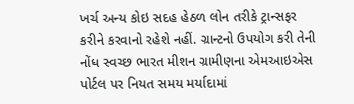ખર્ચ અન્ય કોઇ સદહ હેઠળ લોન તરીકે ટ્રાન્સફર કરીને કરવાનો રહેશે નહીં. ગ્રાન્ટનો ઉપયોગ કરી તેની નોંધ સ્વચ્છ ભારત મીશન ગ્રામીણના એમઆઇએસ પોર્ટલ પર નિયત સમય મર્યાદામાં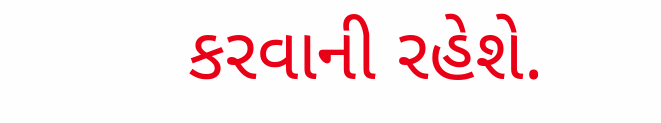કરવાની રહેશે.